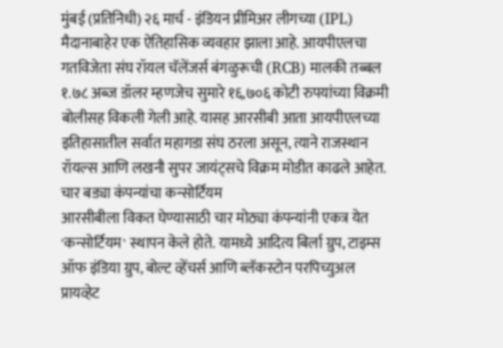मुंबई (प्रतिनिधी) २६ मार्च - इंडियन प्रीमिअर लीगच्या (IPL) मैदानाबाहेर एक ऐतिहासिक व्यवहार झाला आहे. आयपीएलचा गतविजेता संघ रॉयल चॅलेंजर्स बंगळुरूची (RCB) मालकी तब्बल १.७८ अब्ज डॉलर म्हणजेच सुमारे १६,७०६ कोटी रुपयांच्या विक्रमी बोलीसह विकली गेली आहे. यासह आरसीबी आता आयपीएलच्या इतिहासातील सर्वात महागडा संघ ठरला असून, त्याने राजस्थान रॉयल्स आणि लखनौ सुपर जायंट्सचे विक्रम मोडीत काढले आहेत.
चार बड्या कंपन्यांचा कन्सोर्टियम
आरसीबीला विकत घेण्यासाठी चार मोठ्या कंपन्यांनी एकत्र येत 'कन्सोर्टियम' स्थापन केले होते. यामध्ये आदित्य बिर्ला ग्रुप, टाइम्स ऑफ इंडिया ग्रुप, बोल्ट व्हेंचर्स आणि ब्लॅकस्टोन परपिच्युअल प्रायव्हेट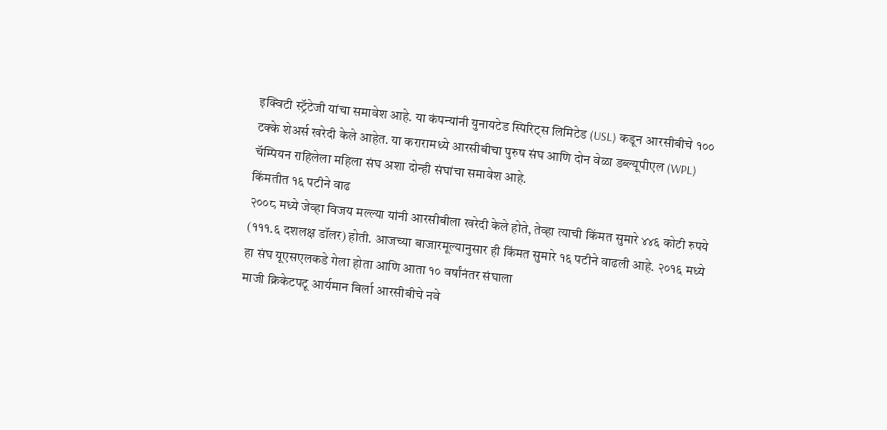इक्विटी स्ट्रॅटेजी यांचा समावेश आहे. या कंपन्यांनी युनायटेड स्पिरिट्स लिमिटेड (USL) कडून आरसीबीचे १०० टक्के शेअर्स खरेदी केले आहेत. या करारामध्ये आरसीबीचा पुरुष संघ आणि दोन वेळा डब्ल्यूपीएल (WPL) चॅम्पियन राहिलेला महिला संघ अशा दोन्ही संघांचा समावेश आहे.
किंमतीत १६ पटीने वाढ
२००८ मध्ये जेव्हा विजय मल्ल्या यांनी आरसीबीला खरेदी केले होते, तेव्हा त्याची किंमत सुमारे ४४६ कोटी रुपये (१११.६ दशलक्ष डॉलर) होती. आजच्या बाजारमूल्यानुसार ही किंमत सुमारे १६ पटीने वाढली आहे. २०१६ मध्ये हा संघ यूएसएलकडे गेला होता आणि आता १० वर्षांनंतर संघाला
माजी क्रिकेटपटू आर्यमान बिर्ला आरसीबीचे नवे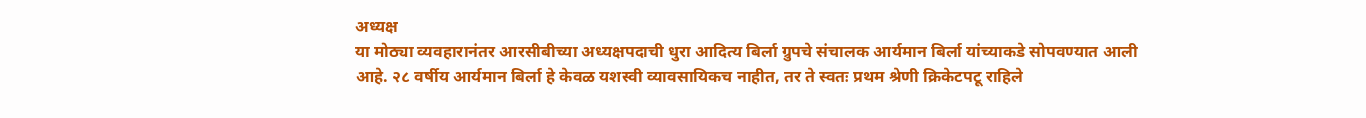अध्यक्ष
या मोठ्या व्यवहारानंतर आरसीबीच्या अध्यक्षपदाची धुरा आदित्य बिर्ला ग्रुपचे संचालक आर्यमान बिर्ला यांच्याकडे सोपवण्यात आली आहे. २८ वर्षीय आर्यमान बिर्ला हे केवळ यशस्वी व्यावसायिकच नाहीत, तर ते स्वतः प्रथम श्रेणी क्रिकेटपटू राहिले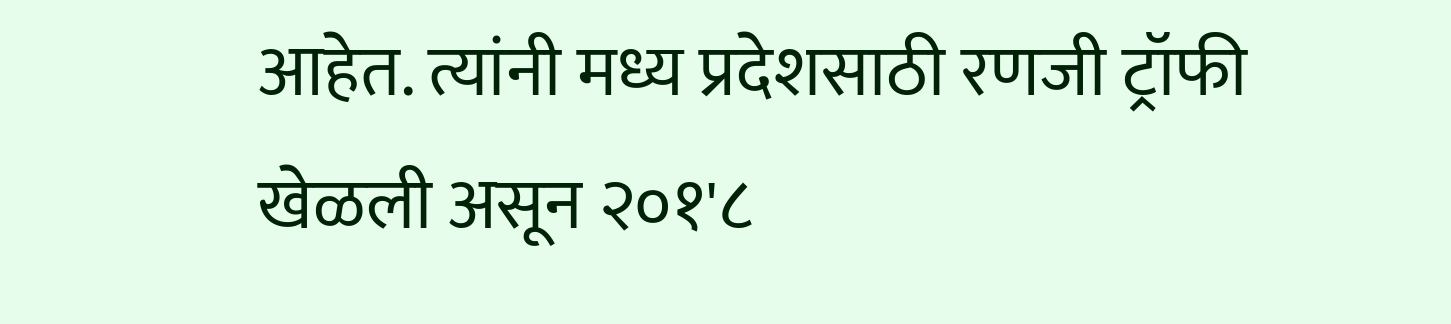आहेत. त्यांनी मध्य प्रदेशसाठी रणजी ट्रॉफी खेळली असून २०१'८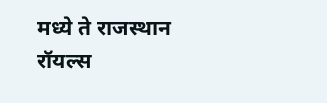मध्ये ते राजस्थान रॉयल्स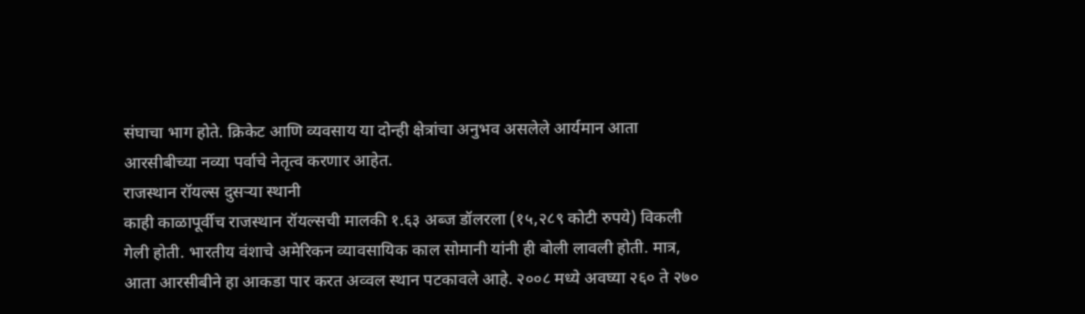संघाचा भाग होते. क्रिकेट आणि व्यवसाय या दोन्ही क्षेत्रांचा अनुभव असलेले आर्यमान आता आरसीबीच्या नव्या पर्वाचे नेतृत्व करणार आहेत.
राजस्थान रॉयल्स दुसऱ्या स्थानी
काही काळापूर्वीच राजस्थान रॉयल्सची मालकी १.६३ अब्ज डॉलरला (१५,२८९ कोटी रुपये) विकली गेली होती. भारतीय वंशाचे अमेरिकन व्यावसायिक काल सोमानी यांनी ही बोली लावली होती. मात्र, आता आरसीबीने हा आकडा पार करत अव्वल स्थान पटकावले आहे. २००८ मध्ये अवघ्या २६० ते २७०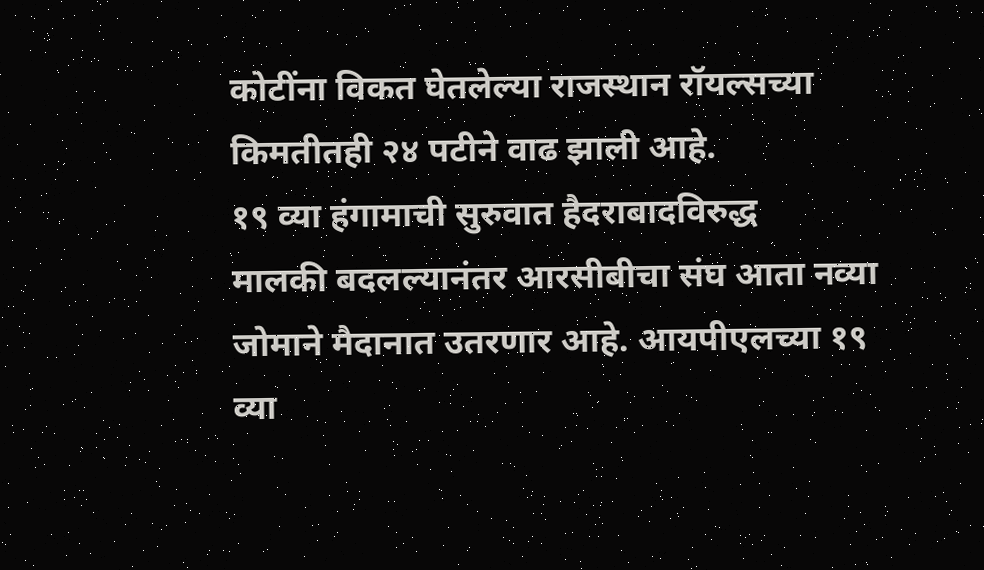कोटींना विकत घेतलेल्या राजस्थान रॉयल्सच्या किमतीतही २४ पटीने वाढ झाली आहे.
१९ व्या हंगामाची सुरुवात हैदराबादविरुद्ध
मालकी बदलल्यानंतर आरसीबीचा संघ आता नव्या जोमाने मैदानात उतरणार आहे. आयपीएलच्या १९ व्या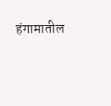हंगामातील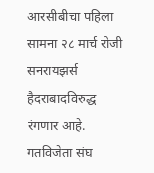आरसीबीचा पहिला सामना २८ मार्च रोजी सनरायझर्स हैदराबादविरुद्ध रंगणार आहे. गतविजेता संघ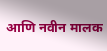आणि नवीन मालक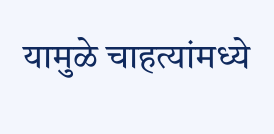यामुळे चाहत्यांमध्ये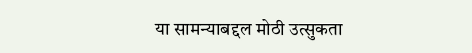या सामन्याबद्दल मोठी उत्सुकता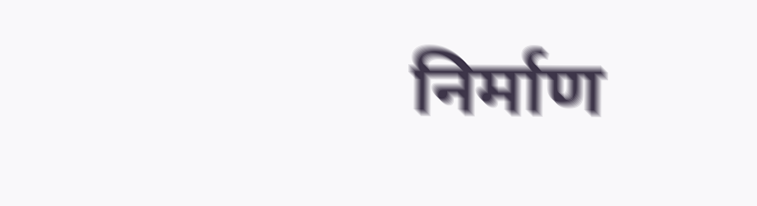निर्माण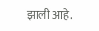झाली आहे.